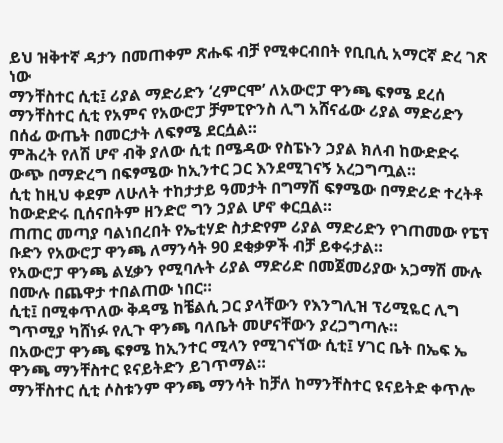ይህ ዝቅተኛ ዳታን በመጠቀም ጽሑፍ ብቻ የሚቀርብበት የቢቢሲ አማርኛ ድረ ገጽ ነው
ማንቸስተር ሲቲ፤ ሪያል ማድሪድን ‘ረምርሞ’ ለአውሮፓ ዋንጫ ፍፃሜ ደረሰ
ማንቸስተር ሲቲ የአምና የአውሮፓ ቻምፒዮንስ ሊግ አሸናፊው ሪያል ማድሪድን በሰፊ ውጤት በመርታት ለፍፃሜ ደርሷል።
ምሕረት የለሽ ሆኖ ብቅ ያለው ሲቲ በሜዳው የስፔኑን ኃያል ክለብ ከውድድሩ ውጭ በማድረግ በፍፃሜው ከኢንተር ጋር እንደሚገናኝ አረጋግጧል።
ሲቲ ከዚህ ቀደም ለሁለት ተከታታይ ዓመታት በግማሽ ፍፃሜው በማድሪድ ተረትቶ ከውድድሩ ቢሰናበትም ዘንድሮ ግን ኃያል ሆኖ ቀርቧል።
ጠጠር መጣያ ባልነበረበት የኤቲሃድ ስታድየም ሪያል ማድሪድን የገጠመው የፔፕ ቡድን የአውሮፓ ዋንጫ ለማንሳት 90 ደቂቃዎች ብቻ ይቀሩታል።
የአውሮፓ ዋንጫ ልሂቃን የሚባሉት ሪያል ማድሪድ በመጀመሪያው አጋማሽ ሙሉ በሙሉ በጨዋታ ተበልጠው ነበር።
ሲቲ፤ በሚቀጥለው ቅዳሜ ከቼልሲ ጋር ያላቸውን የእንግሊዝ ፕሪሚዬር ሊግ ግጥሚያ ካሸነፉ የሊጉ ዋንጫ ባለቤት መሆናቸውን ያረጋግጣሉ።
በአውሮፓ ዋንጫ ፍፃሜ ከኢንተር ሚላን የሚገናኘው ሲቲ፤ ሃገር ቤት በኤፍ ኤ ዋንጫ ማንቸስተር ዩናይትድን ይገጥማል።
ማንቸስተር ሲቲ ሶስቱንም ዋንጫ ማንሳት ከቻለ ከማንቸስተር ዩናይትድ ቀጥሎ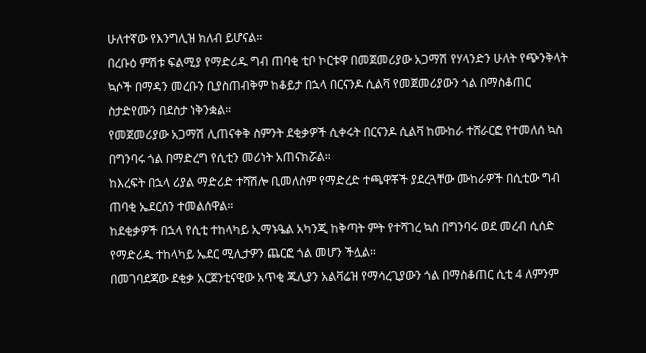ሁለተኛው የእንግሊዝ ክለብ ይሆናል።
በረቡዕ ምሽቱ ፍልሚያ የማድሪዱ ግብ ጠባቂ ቲቦ ኮርቱዋ በመጀመሪያው አጋማሽ የሃላንድን ሁለት የጭንቅላት ኳሶች በማዳን መረቡን ቢያስጠብቅም ከቆይታ በኋላ በርናንዶ ሲልቫ የመጀመሪያውን ጎል በማስቆጠር ስታድየሙን በደስታ ነቅንቋል።
የመጀመሪያው አጋማሽ ሊጠናቀቅ ስምንት ደቂቃዎች ሲቀሩት በርናንዶ ሲልቫ ከሙከራ ተሸራርፎ የተመለሰ ኳስ በግንባሩ ጎል በማድረግ የሲቲን መሪነት አጠናክሯል።
ከእረፍት በኋላ ሪያል ማድሪድ ተሻሽሎ ቢመለስም የማድረድ ተጫዋቾች ያደረጓቸው ሙከራዎች በሲቲው ግብ ጠባቂ ኤደርሰን ተመልሰዋል።
ከደቂቃዎች በኋላ የሲቲ ተከላካይ ኢማኑዔል አካንጂ ከቅጣት ምት የተሻገረ ኳስ በግንባሩ ወደ መረብ ሲሰድ የማድሪዱ ተከላካይ ኤደር ሚሊታዎን ጨርፎ ጎል መሆን ችሏል።
በመገባደጃው ደቂቃ አርጀንቲናዊው አጥቂ ጁሊያን አልቫሬዝ የማሳረጊያውን ጎል በማስቆጠር ሲቲ 4 ለምንም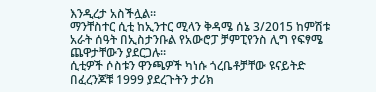እንዲረታ አስችሏል።
ማንቸስተር ሲቲ ከኢንተር ሚላን ቅዳሜ ሰኔ 3/2015 ከምሽቱ አራት ሰዓት በኢስታንቡል የአውሮፓ ቻምፒየንስ ሊግ የፍፃሜ ጨዋታቸውን ያደርጋሉ።
ሲቲዎች ሶስቱን ዋንጫዎች ካነሱ ጎረቤቶቻቸው ዩናይትድ በፈረንጆቹ 1999 ያደረጉትን ታሪክ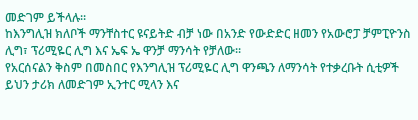መድገም ይችላሉ።
ከእንግሊዝ ክለቦች ማንቸስተር ዩናይትድ ብቻ ነው በአንድ የውድድር ዘመን የአውሮፓ ቻምፒዮንስ ሊግ፣ ፕሪሚዬር ሊግ እና ኤፍ ኤ ዋንቻ ማንሳት የቻለው።
የአርሰናልን ቅስም በመስበር የእንግሊዝ ፕሪሚዬር ሊግ ዋንጫን ለማንሳት የተቃረቡት ሲቲዎች ይህን ታሪክ ለመድገም ኢንተር ሚላን እና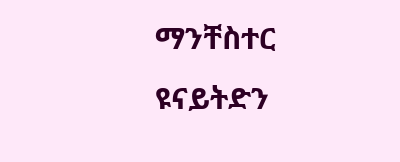ማንቸስተር ዩናይትድን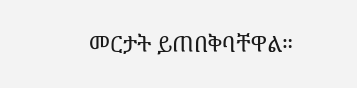መርታት ይጠበቅባቸዋል።